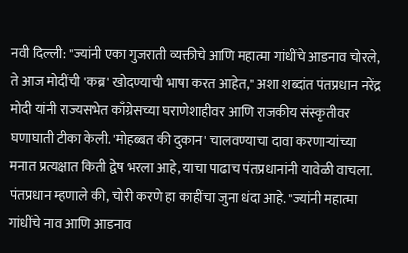नवी दिल्ली: "ज्यांनी एका गुजराती व्यक्तीचे आणि महात्मा गांधींचे आडनाव चोरले, ते आज मोदींची 'कब्र' खोदण्याची भाषा करत आहेत," अशा शब्दांत पंतप्रधान नरेंद्र मोदी यांनी राज्यसभेत काँग्रेसच्या घराणेशाहीवर आणि राजकीय संस्कृतीवर घणाघाती टीका केली. 'मोहब्बत की दुकान' चालवण्याचा दावा करणाऱ्यांच्या मनात प्रत्यक्षात किती द्वेष भरला आहे, याचा पाढाच पंतप्रधानांनी यावेळी वाचला.
पंतप्रधान म्हणाले की, चोरी करणे हा काहींचा जुना धंदा आहे. "ज्यांनी महात्मा गांधींचे नाव आणि आडनाव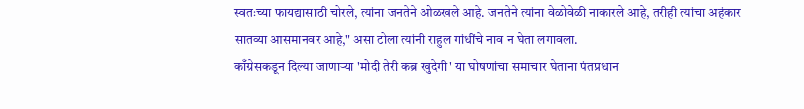स्वतःच्या फायद्यासाठी चोरले, त्यांना जनतेने ओळखले आहे. जनतेने त्यांना वेळोवेळी नाकारले आहे, तरीही त्यांचा अहंकार सातव्या आसमानवर आहे," असा टोला त्यांनी राहुल गांधींचे नाव न घेता लगावला.
काँग्रेसकडून दिल्या जाणाऱ्या 'मोदी तेरी कब्र खुदेगी' या घोषणांचा समाचार घेताना पंतप्रधान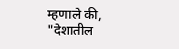म्हणाले की, "देशातील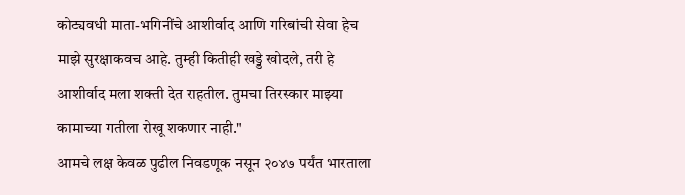कोट्यवधी माता-भगिनींचे आशीर्वाद आणि गरिबांची सेवा हेच माझे सुरक्षाकवच आहे. तुम्ही कितीही खड्डे खोदले, तरी हे आशीर्वाद मला शक्ती देत राहतील. तुमचा तिरस्कार माझ्या कामाच्या गतीला रोखू शकणार नाही."
आमचे लक्ष केवळ पुढील निवडणूक नसून २०४७ पर्यंत भारताला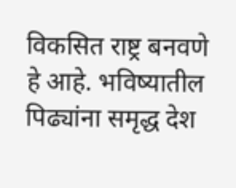विकसित राष्ट्र बनवणे हे आहे. भविष्यातील पिढ्यांना समृद्ध देश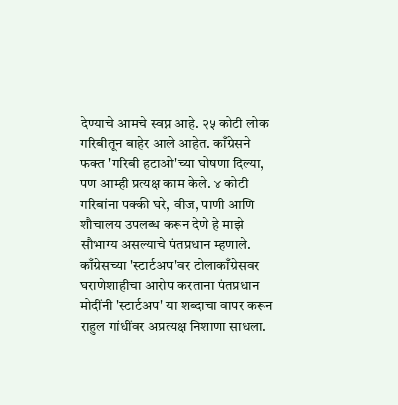देण्याचे आमचे स्वप्न आहे. २५ कोटी लोक गरिबीतून बाहेर आले आहेत. काँग्रेसने फक्त 'गरिबी हटाओ'च्या घोषणा दिल्या, पण आम्ही प्रत्यक्ष काम केले. ४ कोटी गरिबांना पक्की घरे, वीज, पाणी आणि शौचालय उपलब्ध करून देणे हे माझे सौभाग्य असल्याचे पंतप्रधान म्हणाले.
काँग्रेसच्या 'स्टार्टअप'वर टोलाकाँग्रेसवर घराणेशाहीचा आरोप करताना पंतप्रधान मोदींनी 'स्टार्टअप' या शब्दाचा वापर करून राहुल गांधींवर अप्रत्यक्ष निशाणा साधला.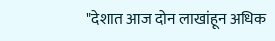"देशात आज दोन लाखांहून अधिक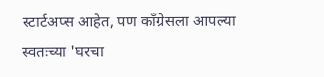स्टार्टअप्स आहेत, पण काँग्रेसला आपल्या स्वतःच्या 'घरचा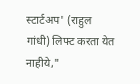स्टार्टअप' (राहुल गांधी) लिफ्ट करता येत नाहीये,"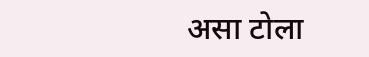असा टोला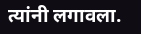त्यांनी लगावला.